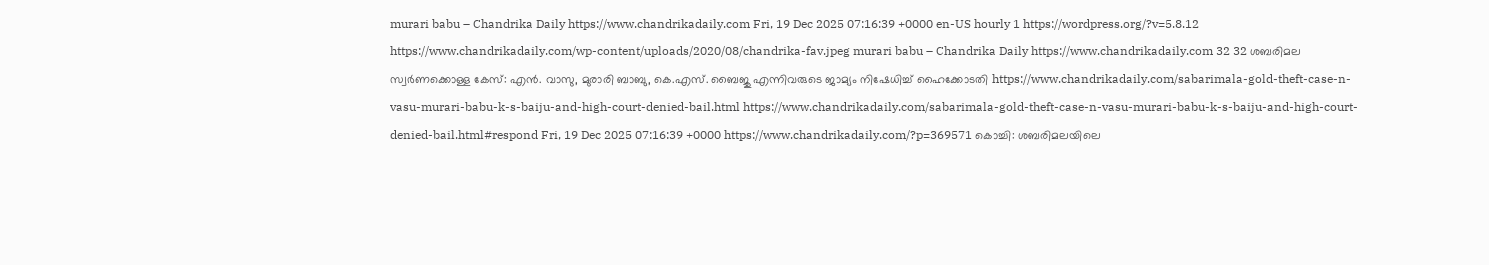murari babu – Chandrika Daily https://www.chandrikadaily.com Fri, 19 Dec 2025 07:16:39 +0000 en-US hourly 1 https://wordpress.org/?v=5.8.12 https://www.chandrikadaily.com/wp-content/uploads/2020/08/chandrika-fav.jpeg murari babu – Chandrika Daily https://www.chandrikadaily.com 32 32 ശബരിമല സ്വര്‍ണക്കൊള്ള കേസ്: എന്‍. വാസു, മുരാരി ബാബു, കെ.എസ്. ബൈജു എന്നിവരുടെ ജാമ്യം നിഷേധിച്ച് ഹൈക്കോടതി https://www.chandrikadaily.com/sabarimala-gold-theft-case-n-vasu-murari-babu-k-s-baiju-and-high-court-denied-bail.html https://www.chandrikadaily.com/sabarimala-gold-theft-case-n-vasu-murari-babu-k-s-baiju-and-high-court-denied-bail.html#respond Fri, 19 Dec 2025 07:16:39 +0000 https://www.chandrikadaily.com/?p=369571 കൊച്ചി: ശബരിമലയിലെ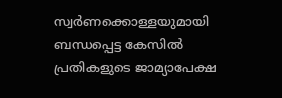സ്വര്‍ണക്കൊള്ളയുമായി ബന്ധപ്പെട്ട കേസില്‍ പ്രതികളുടെ ജാമ്യാപേക്ഷ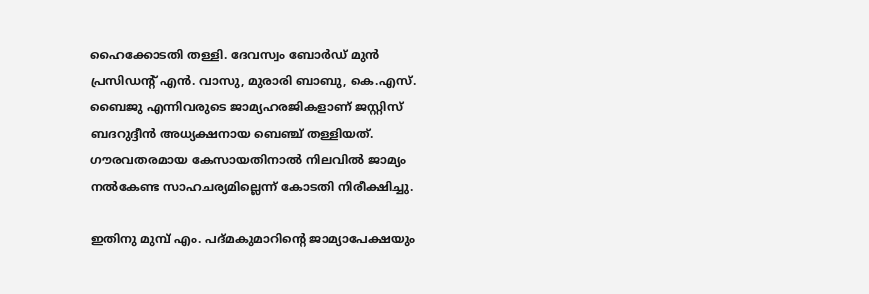ഹൈക്കോടതി തള്ളി. ദേവസ്വം ബോര്‍ഡ് മുന്‍ പ്രസിഡന്റ് എന്‍. വാസു, മുരാരി ബാബു, കെ.എസ്. ബൈജു എന്നിവരുടെ ജാമ്യഹരജികളാണ് ജസ്റ്റിസ് ബദറുദ്ദീന്‍ അധ്യക്ഷനായ ബെഞ്ച് തള്ളിയത്. ഗൗരവതരമായ കേസായതിനാല്‍ നിലവില്‍ ജാമ്യം നല്‍കേണ്ട സാഹചര്യമില്ലെന്ന് കോടതി നിരീക്ഷിച്ചു.

ഇതിനു മുമ്പ് എം. പദ്മകുമാറിന്റെ ജാമ്യാപേക്ഷയും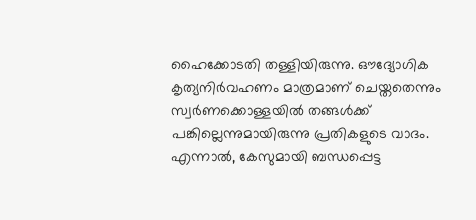ഹൈക്കോടതി തള്ളിയിരുന്നു. ഔദ്യോഗിക കൃത്യനിര്‍വഹണം മാത്രമാണ് ചെയ്തതെന്നും സ്വര്‍ണക്കൊള്ളയില്‍ തങ്ങള്‍ക്ക് പങ്കില്ലെന്നുമായിരുന്നു പ്രതികളുടെ വാദം. എന്നാല്‍, കേസുമായി ബന്ധപ്പെട്ട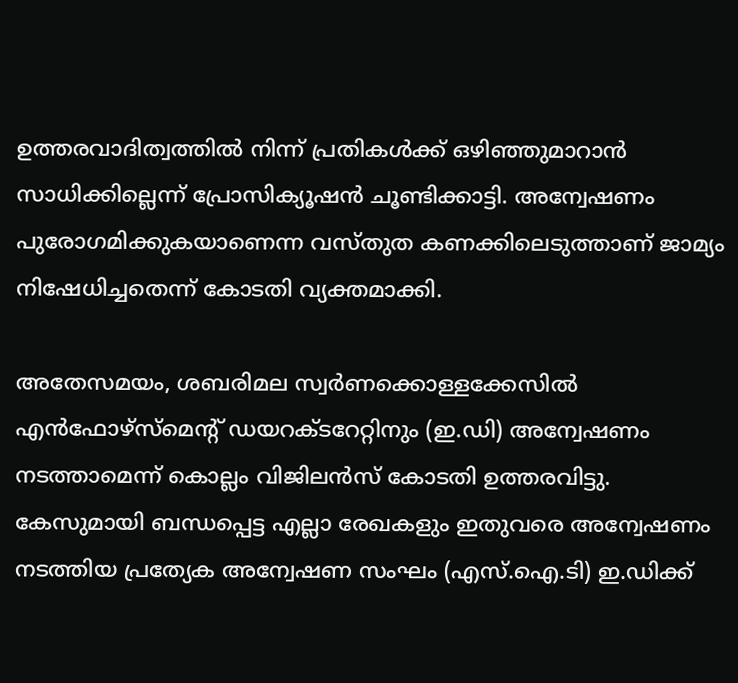ഉത്തരവാദിത്വത്തില്‍ നിന്ന് പ്രതികള്‍ക്ക് ഒഴിഞ്ഞുമാറാന്‍ സാധിക്കില്ലെന്ന് പ്രോസിക്യൂഷന്‍ ചൂണ്ടിക്കാട്ടി. അന്വേഷണം പുരോഗമിക്കുകയാണെന്ന വസ്തുത കണക്കിലെടുത്താണ് ജാമ്യം നിഷേധിച്ചതെന്ന് കോടതി വ്യക്തമാക്കി.

അതേസമയം, ശബരിമല സ്വര്‍ണക്കൊള്ളക്കേസില്‍ എന്‍ഫോഴ്സ്മെന്റ് ഡയറക്ടറേറ്റിനും (ഇ.ഡി) അന്വേഷണം നടത്താമെന്ന് കൊല്ലം വിജിലന്‍സ് കോടതി ഉത്തരവിട്ടു. കേസുമായി ബന്ധപ്പെട്ട എല്ലാ രേഖകളും ഇതുവരെ അന്വേഷണം നടത്തിയ പ്രത്യേക അന്വേഷണ സംഘം (എസ്.ഐ.ടി) ഇ.ഡിക്ക്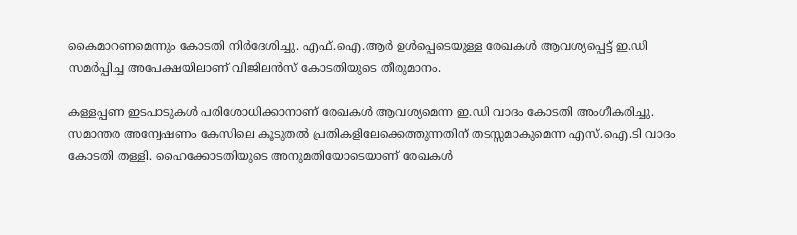കൈമാറണമെന്നും കോടതി നിര്‍ദേശിച്ചു. എഫ്.ഐ.ആര്‍ ഉള്‍പ്പെടെയുള്ള രേഖകള്‍ ആവശ്യപ്പെട്ട് ഇ.ഡി സമര്‍പ്പിച്ച അപേക്ഷയിലാണ് വിജിലന്‍സ് കോടതിയുടെ തീരുമാനം.

കള്ളപ്പണ ഇടപാടുകള്‍ പരിശോധിക്കാനാണ് രേഖകള്‍ ആവശ്യമെന്ന ഇ.ഡി വാദം കോടതി അംഗീകരിച്ചു. സമാന്തര അന്വേഷണം കേസിലെ കൂടുതല്‍ പ്രതികളിലേക്കെത്തുന്നതിന് തടസ്സമാകുമെന്ന എസ്.ഐ.ടി വാദം കോടതി തള്ളി. ഹൈക്കോടതിയുടെ അനുമതിയോടെയാണ് രേഖകള്‍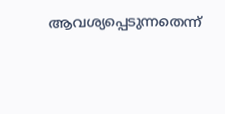ആവശ്യപ്പെടുന്നതെന്ന്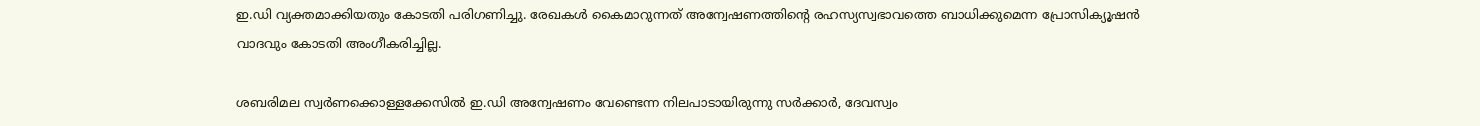ഇ.ഡി വ്യക്തമാക്കിയതും കോടതി പരിഗണിച്ചു. രേഖകള്‍ കൈമാറുന്നത് അന്വേഷണത്തിന്റെ രഹസ്യസ്വഭാവത്തെ ബാധിക്കുമെന്ന പ്രോസിക്യൂഷന്‍ വാദവും കോടതി അംഗീകരിച്ചില്ല.

ശബരിമല സ്വര്‍ണക്കൊള്ളക്കേസില്‍ ഇ.ഡി അന്വേഷണം വേണ്ടെന്ന നിലപാടായിരുന്നു സര്‍ക്കാര്‍, ദേവസ്വം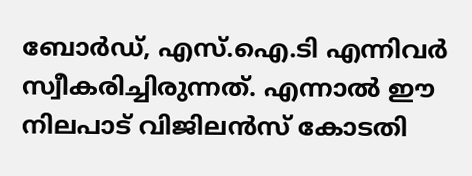ബോര്‍ഡ്, എസ്.ഐ.ടി എന്നിവര്‍ സ്വീകരിച്ചിരുന്നത്. എന്നാല്‍ ഈ നിലപാട് വിജിലന്‍സ് കോടതി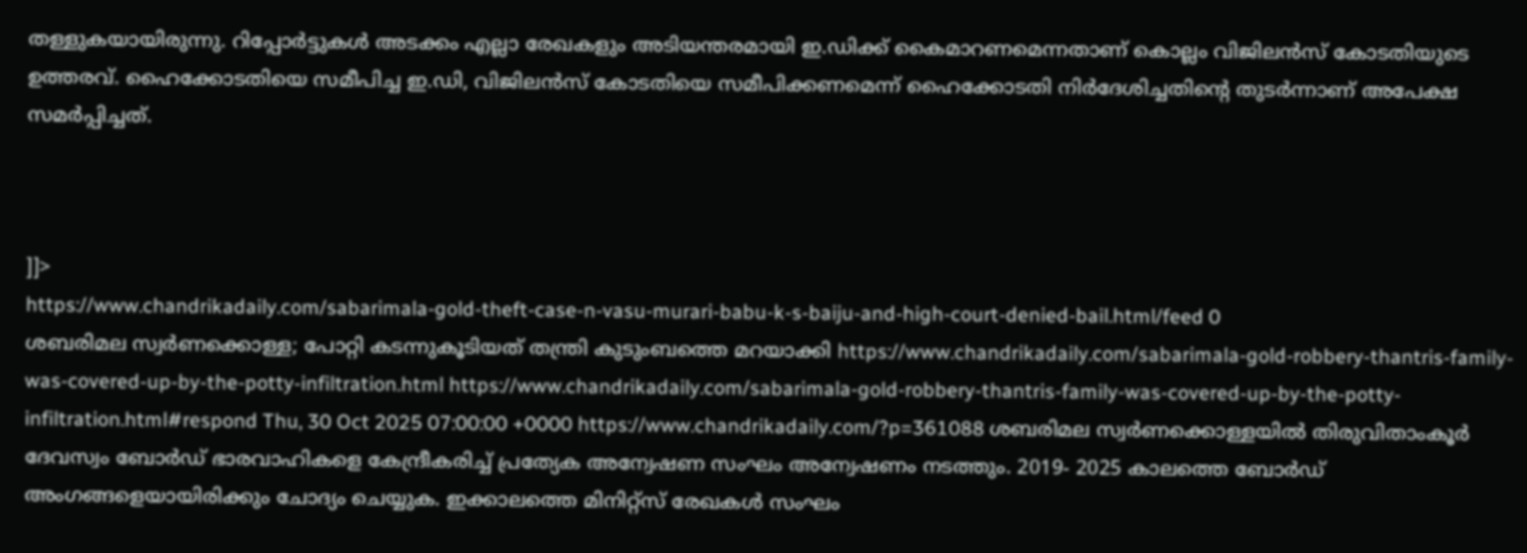തള്ളുകയായിരുന്നു. റിപ്പോര്‍ട്ടുകള്‍ അടക്കം എല്ലാ രേഖകളും അടിയന്തരമായി ഇ.ഡിക്ക് കൈമാറണമെന്നതാണ് കൊല്ലം വിജിലന്‍സ് കോടതിയുടെ ഉത്തരവ്. ഹൈക്കോടതിയെ സമീപിച്ച ഇ.ഡി, വിജിലന്‍സ് കോടതിയെ സമീപിക്കണമെന്ന് ഹൈക്കോടതി നിര്‍ദേശിച്ചതിന്റെ തുടര്‍ന്നാണ് അപേക്ഷ സമര്‍പ്പിച്ചത്.



]]>
https://www.chandrikadaily.com/sabarimala-gold-theft-case-n-vasu-murari-babu-k-s-baiju-and-high-court-denied-bail.html/feed 0
ശബരിമല സ്വർണക്കൊള്ള; പോറ്റി കടന്നുകൂടിയത് തന്ത്രി കുടുംബത്തെ മറയാക്കി https://www.chandrikadaily.com/sabarimala-gold-robbery-thantris-family-was-covered-up-by-the-potty-infiltration.html https://www.chandrikadaily.com/sabarimala-gold-robbery-thantris-family-was-covered-up-by-the-potty-infiltration.html#respond Thu, 30 Oct 2025 07:00:00 +0000 https://www.chandrikadaily.com/?p=361088 ശബരിമല സ്വർണക്കൊള്ളയിൽ തിരുവിതാംകൂർ ദേവസ്വം ബോർഡ് ഭാരവാഹികളെ കേന്ദ്രീകരിച്ച് പ്രത്യേക അന്വേഷണ സംഘം അന്വേഷണം നടത്തും. 2019- 2025 കാലത്തെ ബോർഡ് അംഗങ്ങളെയായിരിക്കും ചോദ്യം ചെയ്യുക. ഇക്കാലത്തെ മിനിറ്റ്‌സ് രേഖകള്‍ സംഘം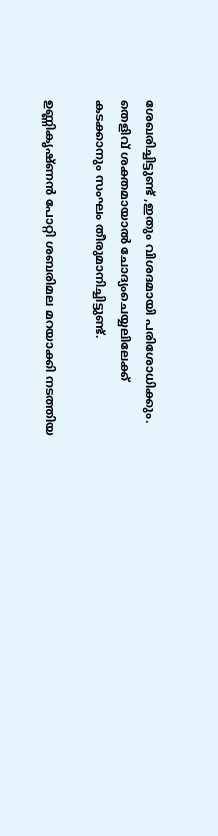ശേഖരിച്ചിട്ടുണ്ട് ,ഇതും വിശദമായി പരിശോധിക്കും. തെളിവ് ശക്തമായാൽ ചോദ്യംചെയ്യലിലേക്ക് കടക്കാനും സംഘം തീരുമാനിച്ചിട്ടുണ്ട്.

ഉണ്ണികൃഷ്ണൻ പോറ്റി ശബരിമല മറയാക്കി നടത്തിയ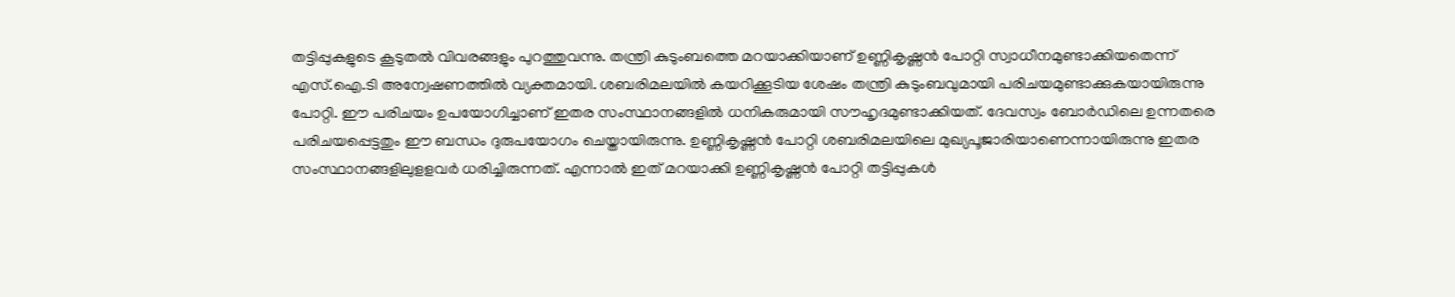തട്ടിപ്പുകളുടെ കൂടുതൽ വിവരങ്ങളും പുറത്തുവന്നു. തന്ത്രി കുടുംബത്തെ മറയാക്കിയാണ് ഉണ്ണികൃഷ്ണന്‍ പോറ്റി സ്വാധീനമുണ്ടാക്കിയതെന്ന് എസ്.ഐ.ടി അന്വേഷണത്തിൽ വ്യക്തമായി. ശബരിമലയില്‍ കയറിക്കൂടിയ ശേഷം തന്ത്രി കുടുംബവുമായി പരിചയമുണ്ടാക്കുകയായിരുന്നു പോറ്റി. ഈ പരിചയം ഉപയോഗിച്ചാണ് ഇതര സംസ്ഥാനങ്ങളില്‍ ധനികരുമായി സൗഹൃദമുണ്ടാക്കിയത്. ദേവസ്വം ബോര്‍ഡിലെ ഉന്നതരെ പരിചയപ്പെട്ടതും ഈ ബന്ധം ദുരുപയോഗം ചെയ്തായിരുന്നു. ഉണ്ണികൃഷ്ണന്‍ പോറ്റി ശബരിമലയിലെ മുഖ്യപൂജാരിയാണെന്നായിരുന്നു ഇതര സംസ്ഥാനങ്ങളിലുളളവര്‍ ധരിച്ചിരുന്നത്. എന്നാൽ ഇത് മറയാക്കി ഉണ്ണികൃഷ്ണൻ പോറ്റി തട്ടിപ്പുകൾ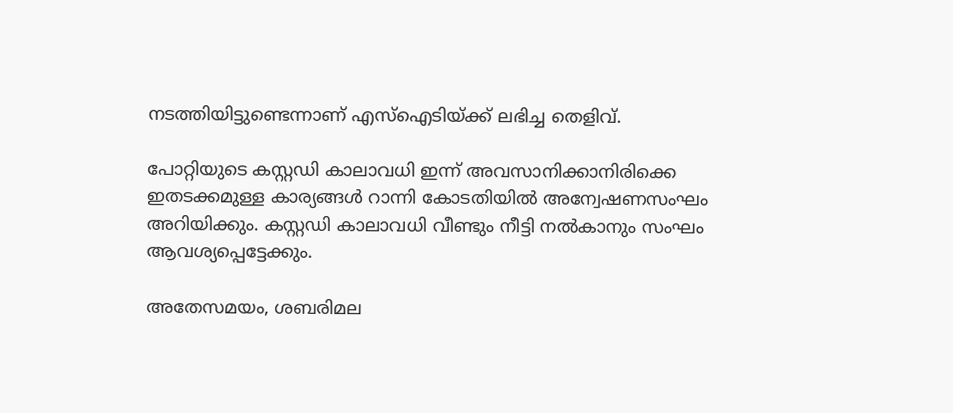നടത്തിയിട്ടുണ്ടെന്നാണ് എസ്‌ഐടിയ്ക്ക് ലഭിച്ച തെളിവ്.

പോറ്റിയുടെ കസ്റ്റഡി കാലാവധി ഇന്ന് അവസാനിക്കാനിരിക്കെ ഇതടക്കമുള്ള കാര്യങ്ങൾ റാന്നി കോടതിയിൽ അന്വേഷണസംഘം അറിയിക്കും. കസ്റ്റഡി കാലാവധി വീണ്ടും നീട്ടി നൽകാനും സംഘം ആവശ്യപ്പെട്ടേക്കും.

അതേസമയം, ശബരിമല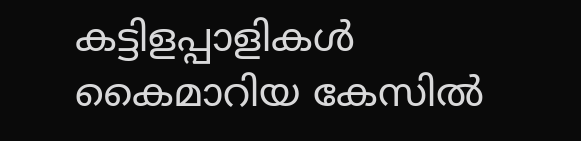കട്ടിളപ്പാളികൾ കൈമാറിയ കേസിൽ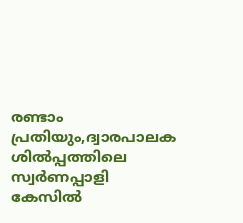രണ്ടാം പ്രതിയും,ദ്വാരപാലക ശിൽപ്പത്തിലെ സ്വർണപ്പാളി കേസിൽ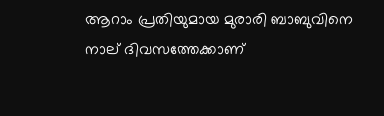ആറാം പ്രതിയുമായ മുരാരി ബാബുവിനെ നാല് ദിവസത്തേക്കാണ്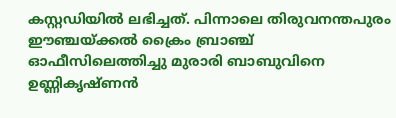കസ്റ്റഡിയിൽ ലഭിച്ചത്. പിന്നാലെ തിരുവനന്തപുരം ഈഞ്ചയ്ക്കൽ ക്രൈം ബ്രാഞ്ച് ഓഫീസിലെത്തിച്ചു മുരാരി ബാബുവിനെ ഉണ്ണികൃഷ്ണൻ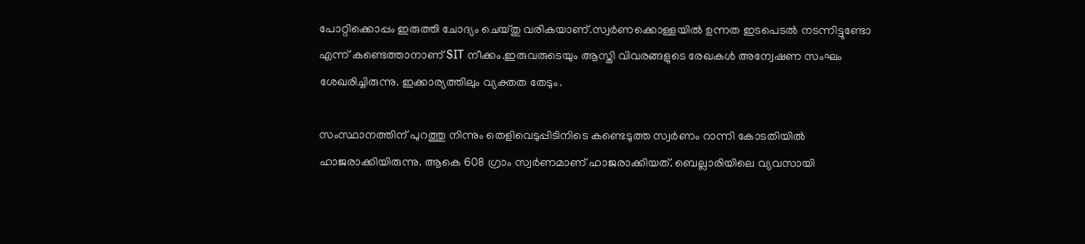പോറ്റിക്കൊപ്പം ഇരുത്തി ചോദ്യം ചെയ്തു വരികയാണ്.സ്വർണക്കൊള്ളയിൽ ഉന്നത ഇടപെടൽ നടന്നിട്ടുണ്ടോ എന്ന് കണ്ടെത്താനാണ് SIT നീക്കം.ഇരുവരുടെയും ആസ്തി വിവരങ്ങളുടെ രേഖകൾ അന്വേഷണ സംഘം ശേഖരിച്ചിരുന്നു. ഇക്കാര്യത്തിലും വ്യക്തത തേടും.

സംസ്ഥാനത്തിന് പുറത്തു നിന്നും തെളിവെടുപ്പിടിനിടെ കണ്ടെടുത്ത സ്വർണം റാന്നി കോടതിയിൽ ഹാജരാക്കിയിരുന്നു. ആകെ 608 ഗ്രാം സ്വർണമാണ് ഹാജരാക്കിയത്. ബെല്ലാരിയിലെ വ്യവസായി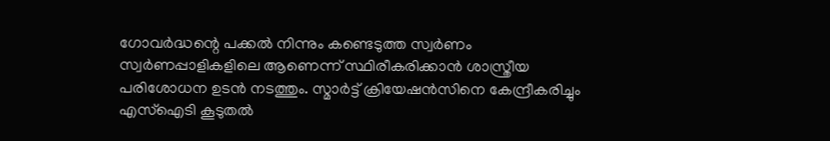ഗോവർദ്ധന്റെ പക്കൽ നിന്നും കണ്ടെടുത്ത സ്വർണം സ്വർണപ്പാളികളിലെ ആണെന്ന് സ്ഥിരീകരിക്കാൻ ശാസ്ത്രീയ പരിശോധന ഉടൻ നടത്തും. സ്മാർട്ട് ക്രിയേഷൻസിനെ കേന്ദ്രീകരിച്ചും എസ്ഐടി കൂടുതൽ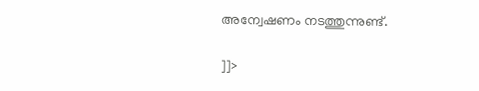അന്വേഷണം നടത്തുന്നുണ്ട്.

]]>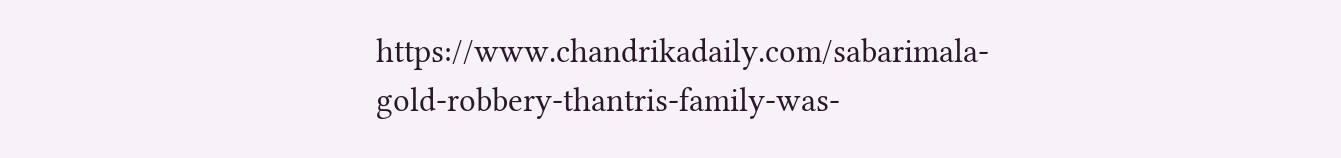https://www.chandrikadaily.com/sabarimala-gold-robbery-thantris-family-was-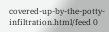covered-up-by-the-potty-infiltration.html/feed 0